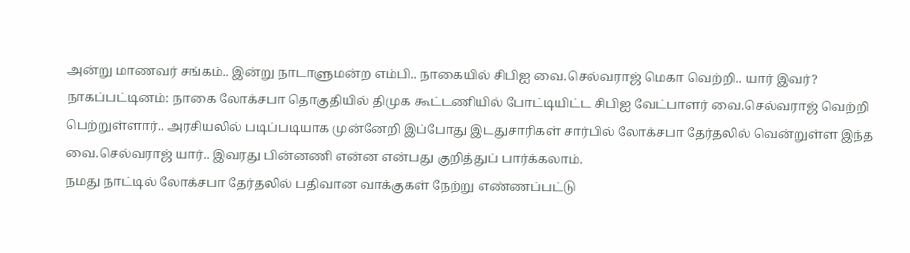அன்று மாணவர் சங்கம்.. இன்று நாடாளுமன்ற எம்பி.. நாகையில் சிபிஐ வை.செல்வராஜ் மெகா வெற்றி.. யார் இவர்?
நாகப்பட்டினம்: நாகை லோக்சபா தொகுதியில் திமுக கூட்டணியில் போட்டியிட்ட சிபிஐ வேட்பாளர் வை.செல்வராஜ் வெற்றி பெற்றுள்ளார்.. அரசியலில் படிப்படியாக முன்னேறி இப்போது இடதுசாரிகள் சார்பில் லோக்சபா தேர்தலில் வென்றுள்ள இந்த வை.செல்வராஜ் யார்.. இவரது பின்னணி என்ன என்பது குறித்துப் பார்க்கலாம்.
நமது நாட்டில் லோக்சபா தேர்தலில் பதிவான வாக்குகள் நேற்று எண்ணப்பட்டு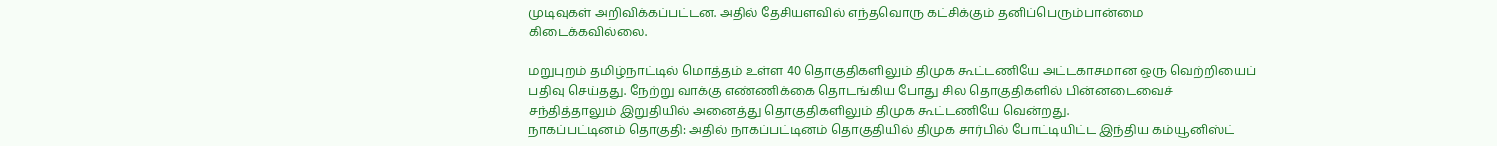முடிவுகள் அறிவிக்கப்பட்டன. அதில் தேசியளவில் எந்தவொரு கட்சிக்கும் தனிப்பெரும்பான்மை கிடைக்கவில்லை.

மறுபுறம் தமிழ்நாட்டில் மொத்தம் உள்ள 40 தொகுதிகளிலும் திமுக கூட்டணியே அட்டகாசமான ஒரு வெற்றியைப் பதிவு செய்தது. நேற்று வாக்கு எண்ணிக்கை தொடங்கிய போது சில தொகுதிகளில் பின்னடைவைச் சந்தித்தாலும் இறுதியில் அனைத்து தொகுதிகளிலும் திமுக கூட்டணியே வென்றது.
நாகப்பட்டினம் தொகுதி: அதில் நாகப்பட்டினம் தொகுதியில் திமுக சார்பில் போட்டியிட்ட இந்திய கம்யூனிஸ்ட்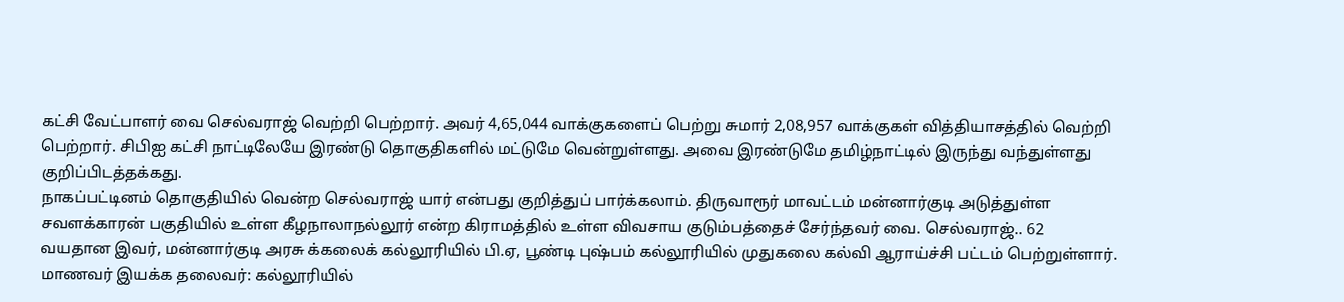கட்சி வேட்பாளர் வை செல்வராஜ் வெற்றி பெற்றார். அவர் 4,65,044 வாக்குகளைப் பெற்று சுமார் 2,08,957 வாக்குகள் வித்தியாசத்தில் வெற்றி பெற்றார். சிபிஐ கட்சி நாட்டிலேயே இரண்டு தொகுதிகளில் மட்டுமே வென்றுள்ளது. அவை இரண்டுமே தமிழ்நாட்டில் இருந்து வந்துள்ளது குறிப்பிடத்தக்கது.
நாகப்பட்டினம் தொகுதியில் வென்ற செல்வராஜ் யார் என்பது குறித்துப் பார்க்கலாம். திருவாரூர் மாவட்டம் மன்னார்குடி அடுத்துள்ள சவளக்காரன் பகுதியில் உள்ள கீழநாலாநல்லூர் என்ற கிராமத்தில் உள்ள விவசாய குடும்பத்தைச் சேர்ந்தவர் வை. செல்வராஜ்.. 62 வயதான இவர், மன்னார்குடி அரசு க்கலைக் கல்லூரியில் பி.ஏ, பூண்டி புஷ்பம் கல்லூரியில் முதுகலை கல்வி ஆராய்ச்சி பட்டம் பெற்றுள்ளார்.
மாணவர் இயக்க தலைவர்: கல்லூரியில்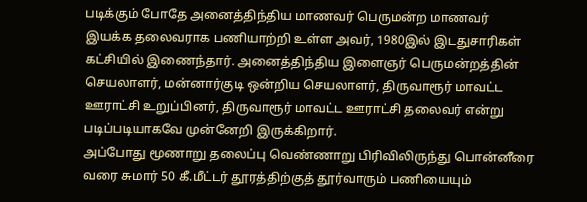படிக்கும் போதே அனைத்திந்திய மாணவர் பெருமன்ற மாணவர் இயக்க தலைவராக பணியாற்றி உள்ள அவர், 1980இல் இடதுசாரிகள் கட்சியில் இணைந்தார். அனைத்திந்திய இளைஞர் பெருமன்றத்தின் செயலாளர், மன்னார்குடி ஒன்றிய செயலாளர், திருவாரூர் மாவட்ட ஊராட்சி உறுப்பினர், திருவாரூர் மாவட்ட ஊராட்சி தலைவர் என்று படிப்படியாகவே முன்னேறி இருக்கிறார்.
அப்போது மூணாறு தலைப்பு வெண்ணாறு பிரிவிலிருந்து பொன்னீரை வரை சுமார் 50 கீ.மீட்டர் தூரத்திற்குத் தூர்வாரும் பணியையும்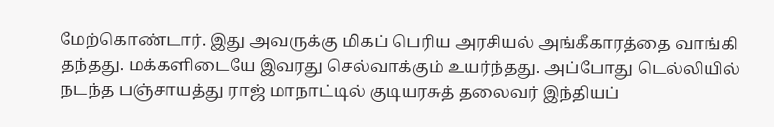மேற்கொண்டார். இது அவருக்கு மிகப் பெரிய அரசியல் அங்கீகாரத்தை வாங்கி தந்தது. மக்களிடையே இவரது செல்வாக்கும் உயர்ந்தது. அப்போது டெல்லியில் நடந்த பஞ்சாயத்து ராஜ் மாநாட்டில் குடியரசுத் தலைவர் இந்தியப்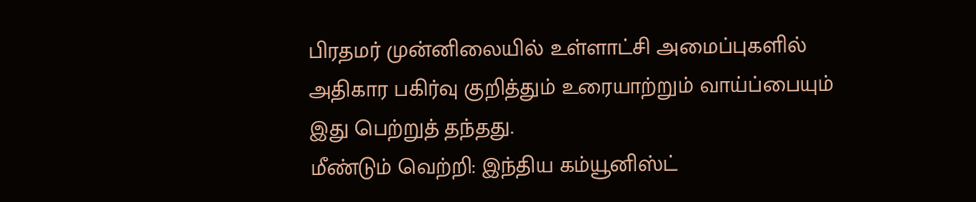பிரதமர் முன்னிலையில் உள்ளாட்சி அமைப்புகளில் அதிகார பகிர்வு குறித்தும் உரையாற்றும் வாய்ப்பையும் இது பெற்றுத் தந்தது.
மீண்டும் வெற்றி: இந்திய கம்யூனிஸ்ட்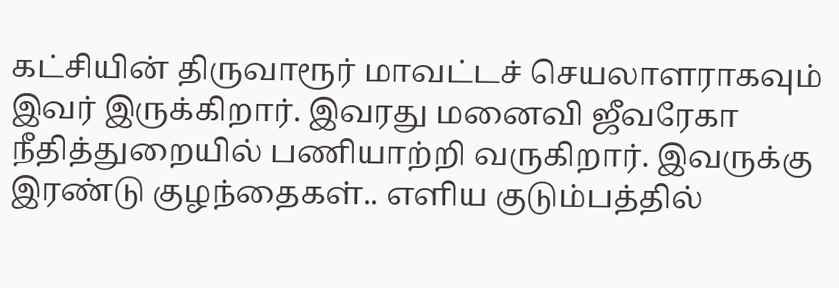கட்சியின் திருவாரூர் மாவட்டச் செயலாளராகவும் இவர் இருக்கிறார். இவரது மனைவி ஜீவரேகா நீதித்துறையில் பணியாற்றி வருகிறார். இவருக்கு இரண்டு குழந்தைகள்.. எளிய குடும்பத்தில்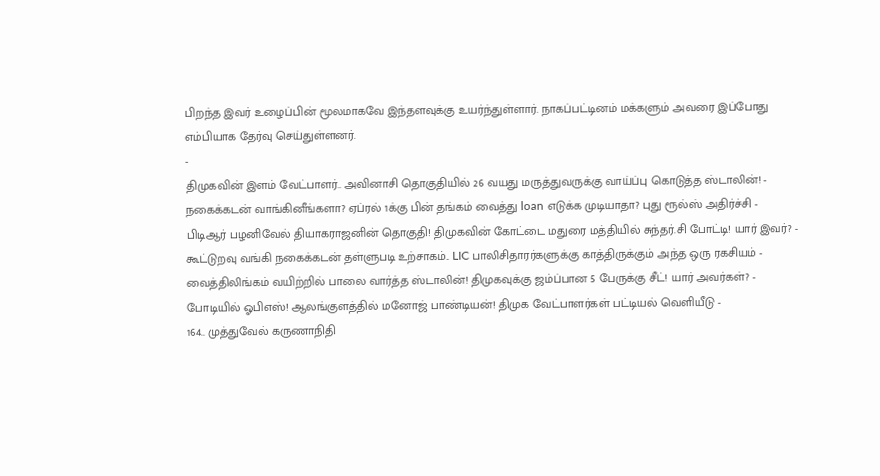பிறந்த இவர் உழைப்பின் மூலமாகவே இந்தளவுக்கு உயர்ந்துள்ளார். நாகப்பட்டினம் மக்களும் அவரை இப்போது எம்பியாக தேர்வு செய்துள்ளனர்.
-
திமுகவின் இளம் வேட்பாளர்.. அவினாசி தொகுதியில் 26 வயது மருத்துவருக்கு வாய்ப்பு கொடுத்த ஸ்டாலின்! -
நகைக்கடன் வாங்கினீங்களா? ஏப்ரல் 1க்கு பின் தங்கம் வைத்து loan எடுக்க முடியாதா? புது ரூல்ஸ் அதிர்ச்சி -
பிடிஆர் பழனிவேல் தியாகராஜனின் தொகுதி! திமுகவின் கோட்டை மதுரை மத்தியில் சுந்தர்.சி போட்டி! யார் இவர்? -
கூட்டுறவு வங்கி நகைக்கடன் தள்ளுபடி உற்சாகம்.. LIC பாலிசிதாரர்களுக்கு காத்திருக்கும் அந்த ஒரு ரகசியம் -
வைத்திலிங்கம் வயிற்றில் பாலை வார்த்த ஸ்டாலின்! திமுகவுக்கு ஜம்ப்பான 5 பேருக்கு சீட்! யார் அவர்கள்? -
போடியில் ஓபிஎஸ்! ஆலங்குளத்தில் மனோஜ் பாண்டியன்! திமுக வேட்பாளர்கள் பட்டியல் வெளியீடு -
164.. முத்துவேல் கருணாநிதி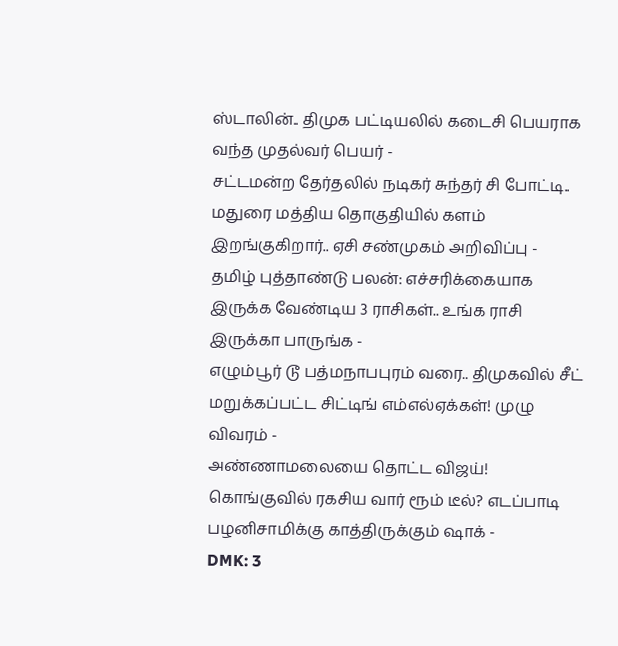ஸ்டாலின்.. திமுக பட்டியலில் கடைசி பெயராக வந்த முதல்வர் பெயர் -
சட்டமன்ற தேர்தலில் நடிகர் சுந்தர் சி போட்டி.. மதுரை மத்திய தொகுதியில் களம் இறங்குகிறார்.. ஏசி சண்முகம் அறிவிப்பு -
தமிழ் புத்தாண்டு பலன்: எச்சரிக்கையாக இருக்க வேண்டிய 3 ராசிகள்.. உங்க ராசி இருக்கா பாருங்க -
எழும்பூர் டூ பத்மநாபபுரம் வரை.. திமுகவில் சீட் மறுக்கப்பட்ட சிட்டிங் எம்எல்ஏக்கள்! முழு விவரம் -
அண்ணாமலையை தொட்ட விஜய்! கொங்குவில் ரகசிய வார் ரூம் டீல்? எடப்பாடி பழனிசாமிக்கு காத்திருக்கும் ஷாக் -
DMK: 3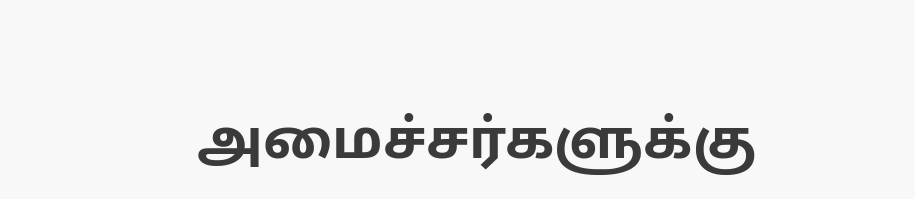அமைச்சர்களுக்கு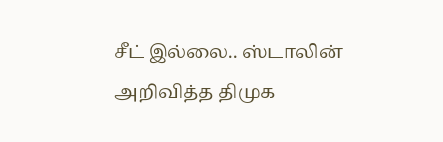சீட் இல்லை.. ஸ்டாலின் அறிவித்த திமுக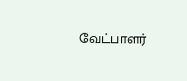வேட்பாளர்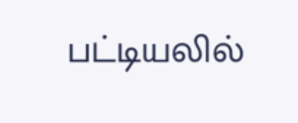பட்டியலில்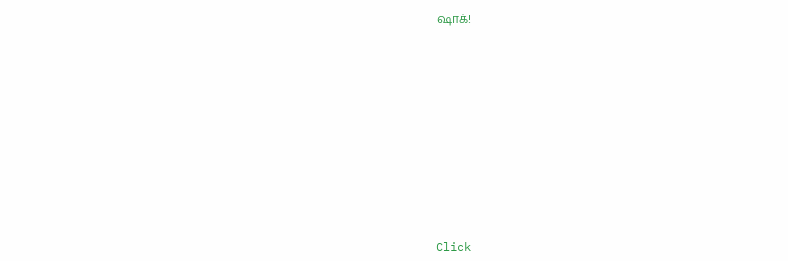ஷாக்!












Click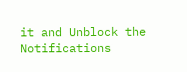it and Unblock the Notifications